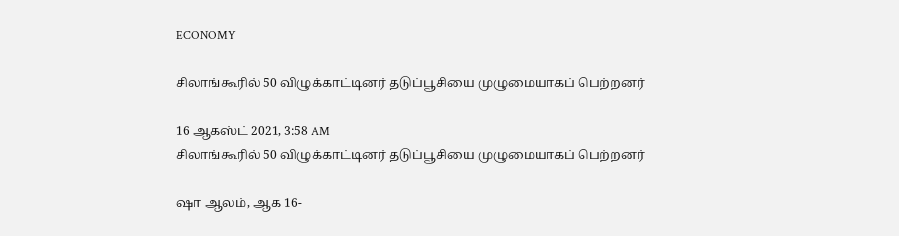ECONOMY

சிலாங்கூரில் 50 விழுக்காட்டினர் தடுப்பூசியை முழுமையாகப் பெற்றனர்

16 ஆகஸ்ட் 2021, 3:58 AM
சிலாங்கூரில் 50 விழுக்காட்டினர் தடுப்பூசியை முழுமையாகப் பெற்றனர்

ஷா ஆலம், ஆக 16-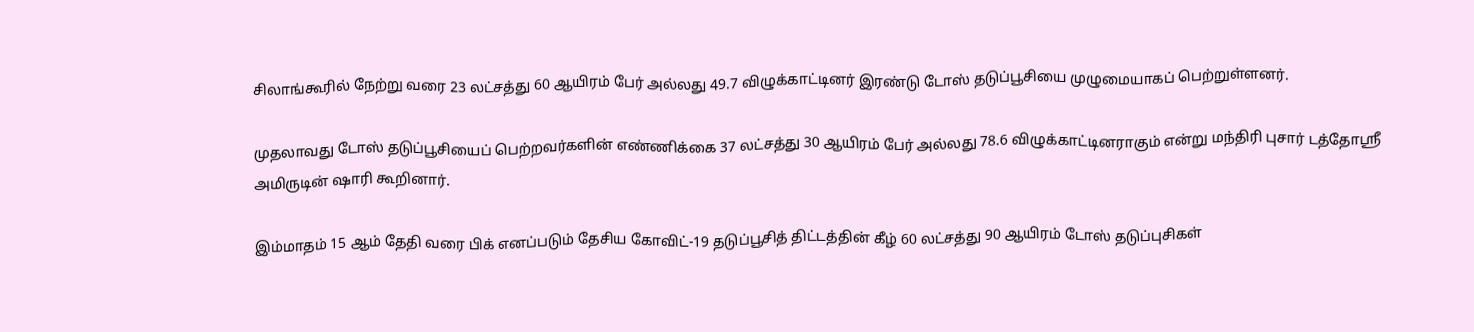சிலாங்கூரில் நேற்று வரை 23 லட்சத்து 60 ஆயிரம் பேர் அல்லது 49.7 விழுக்காட்டினர் இரண்டு டோஸ் தடுப்பூசியை முழுமையாகப் பெற்றுள்ளனர்.

முதலாவது டோஸ் தடுப்பூசியைப் பெற்றவர்களின் எண்ணிக்கை 37 லட்சத்து 30 ஆயிரம் பேர் அல்லது 78.6 விழுக்காட்டினராகும் என்று மந்திரி புசார் டத்தோஸ்ரீ அமிருடின் ஷாரி கூறினார்.

இம்மாதம் 15 ஆம் தேதி வரை பிக் எனப்படும் தேசிய கோவிட்-19 தடுப்பூசித் திட்டத்தின் கீழ் 60 லட்சத்து 90 ஆயிரம் டோஸ் தடுப்புசிகள்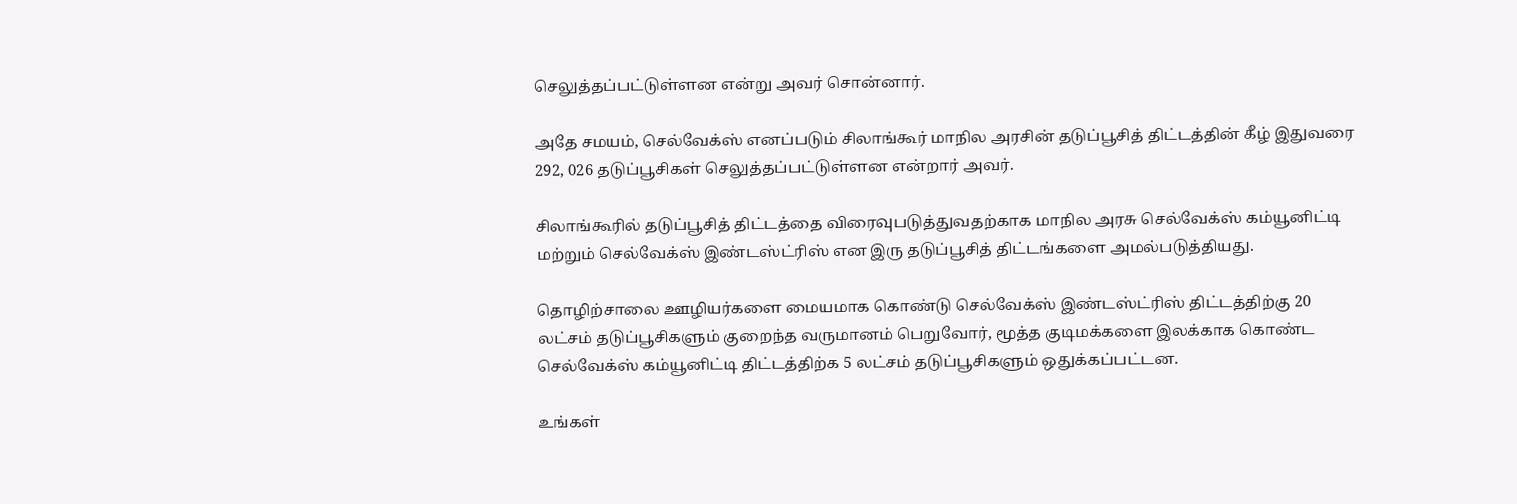செலுத்தப்பட்டுள்ளன என்று அவர் சொன்னார்.

அதே சமயம், செல்வேக்ஸ் எனப்படும் சிலாங்கூர் மாநில அரசின் தடுப்பூசித் திட்டத்தின் கீழ் இதுவரை 292, 026 தடுப்பூசிகள் செலுத்தப்பட்டுள்ளன என்றார் அவர்.

சிலாங்கூரில் தடுப்பூசித் திட்டத்தை விரைவுபடுத்துவதற்காக மாநில அரசு செல்வேக்ஸ் கம்யூனிட்டி மற்றும் செல்வேக்ஸ் இண்டஸ்ட்ரிஸ் என இரு தடுப்பூசித் திட்டங்களை அமல்படுத்தியது.

தொழிற்சாலை ஊழியர்களை மையமாக கொண்டு செல்வேக்ஸ் இண்டஸ்ட்ரிஸ் திட்டத்திற்கு 20 லட்சம் தடுப்பூசிகளும் குறைந்த வருமானம் பெறுவோர், மூத்த குடிமக்களை இலக்காக கொண்ட செல்வேக்ஸ் கம்யூனிட்டி திட்டத்திற்க 5 லட்சம் தடுப்பூசிகளும் ஒதுக்கப்பட்டன.

உங்கள்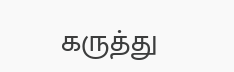கருத்து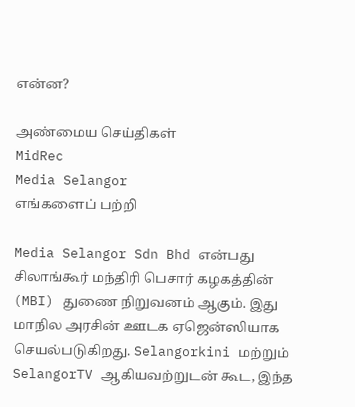என்ன?

அண்மைய செய்திகள்
MidRec
Media Selangor
எங்களைப் பற்றி

Media Selangor Sdn Bhd என்பது சிலாங்கூர் மந்திரி பெசார் கழகத்தின் (MBI) துணை நிறுவனம் ஆகும். இது மாநில அரசின் ஊடக ஏஜென்ஸியாக செயல்படுகிறது. Selangorkini மற்றும் SelangorTV ஆகியவற்றுடன் கூட, இந்த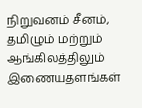நிறுவனம் சீனம், தமிழும் மற்றும் ஆங்கிலத்திலும் இணையதளங்கள்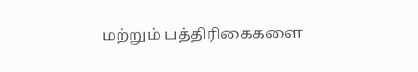மற்றும் பத்திரிகைகளை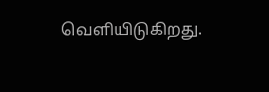வெளியிடுகிறது.